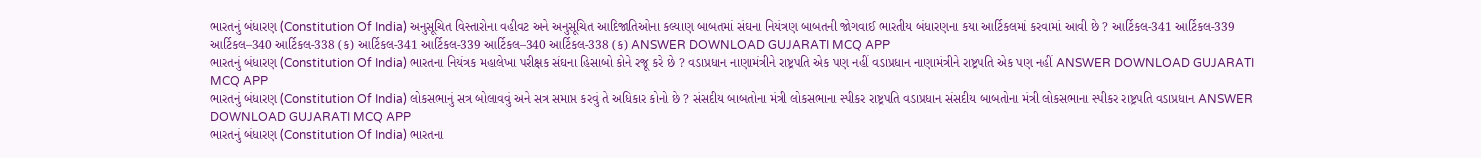ભારતનું બંધારણ (Constitution Of India) અનુસૂચિત વિસ્તારોના વહીવટ અને અનુસૂચિત આદિજાતિઓના કલ્યાણ બાબતમાં સંઘના નિયંત્રણ બાબતની જોગવાઈ ભારતીય બંધારણના કયા આર્ટિકલમાં કરવામાં આવી છે ? આર્ટિકલ-341 આર્ટિકલ-339 આર્ટિકલ–340 આર્ટિકલ-338 (ક) આર્ટિકલ-341 આર્ટિકલ-339 આર્ટિકલ–340 આર્ટિકલ-338 (ક) ANSWER DOWNLOAD GUJARATI MCQ APP
ભારતનું બંધારણ (Constitution Of India) ભારતના નિયંત્રક મહાલેખા પરીક્ષક સંઘના હિસાબો કોને રજૂ કરે છે ? વડાપ્રધાન નાણામંત્રીને રાષ્ટ્રપતિ એક પણ નહીં વડાપ્રધાન નાણામંત્રીને રાષ્ટ્રપતિ એક પણ નહીં ANSWER DOWNLOAD GUJARATI MCQ APP
ભારતનું બંધારણ (Constitution Of India) લોકસભાનું સત્ર બોલાવવું અને સત્ર સમાપ્ત કરવું તે અધિકાર કોનો છે ? સંસદીય બાબતોના મંત્રી લોકસભાના સ્પીકર રાષ્ટ્રપતિ વડાપ્રધાન સંસદીય બાબતોના મંત્રી લોકસભાના સ્પીકર રાષ્ટ્રપતિ વડાપ્રધાન ANSWER DOWNLOAD GUJARATI MCQ APP
ભારતનું બંધારણ (Constitution Of India) ભારતના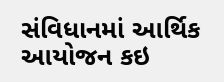સંવિધાનમાં આર્થિક આયોજન કઇ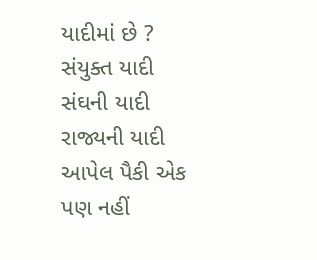યાદીમાં છે ? સંયુક્ત યાદી સંઘની યાદી રાજ્યની યાદી આપેલ પૈકી એક પણ નહીં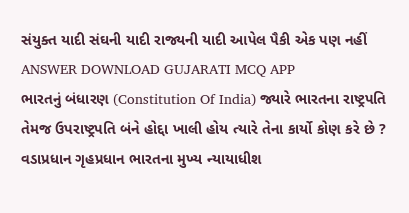સંયુક્ત યાદી સંઘની યાદી રાજ્યની યાદી આપેલ પૈકી એક પણ નહીં ANSWER DOWNLOAD GUJARATI MCQ APP
ભારતનું બંધારણ (Constitution Of India) જ્યારે ભારતના રાષ્ટ્રપતિ તેમજ ઉપરાષ્ટ્રપતિ બંને હોદ્દા ખાલી હોય ત્યારે તેના કાર્યો કોણ કરે છે ? વડાપ્રધાન ગૃહપ્રધાન ભારતના મુખ્ય ન્યાયાધીશ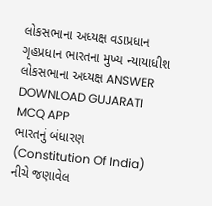લોકસભાના અધ્યક્ષ વડાપ્રધાન ગૃહપ્રધાન ભારતના મુખ્ય ન્યાયાધીશ લોકસભાના અધ્યક્ષ ANSWER DOWNLOAD GUJARATI MCQ APP
ભારતનું બંધારણ (Constitution Of India) નીચે જણાવેલ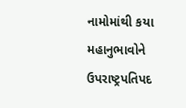નામોમાંથી કયા મહાનુભાવોને ઉપરાષ્ટ્રપતિપદ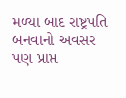મળ્યા બાદ રાષ્ટ્રપતિ બનવાનો અવસર પણ પ્રાપ્ત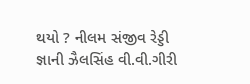થયો ? નીલમ સંજીવ રેડ્ડી જ્ઞાની ઝૈલસિંહ વી.વી.ગીરી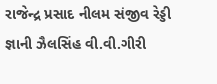રાજેન્દ્ર પ્રસાદ નીલમ સંજીવ રેડ્ડી જ્ઞાની ઝૈલસિંહ વી.વી.ગીરી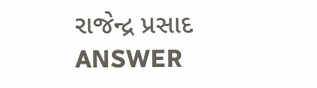રાજેન્દ્ર પ્રસાદ ANSWER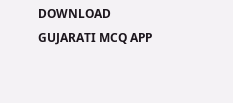DOWNLOAD GUJARATI MCQ APP